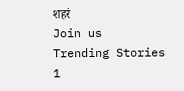शहरं
Join us
Trending Stories
1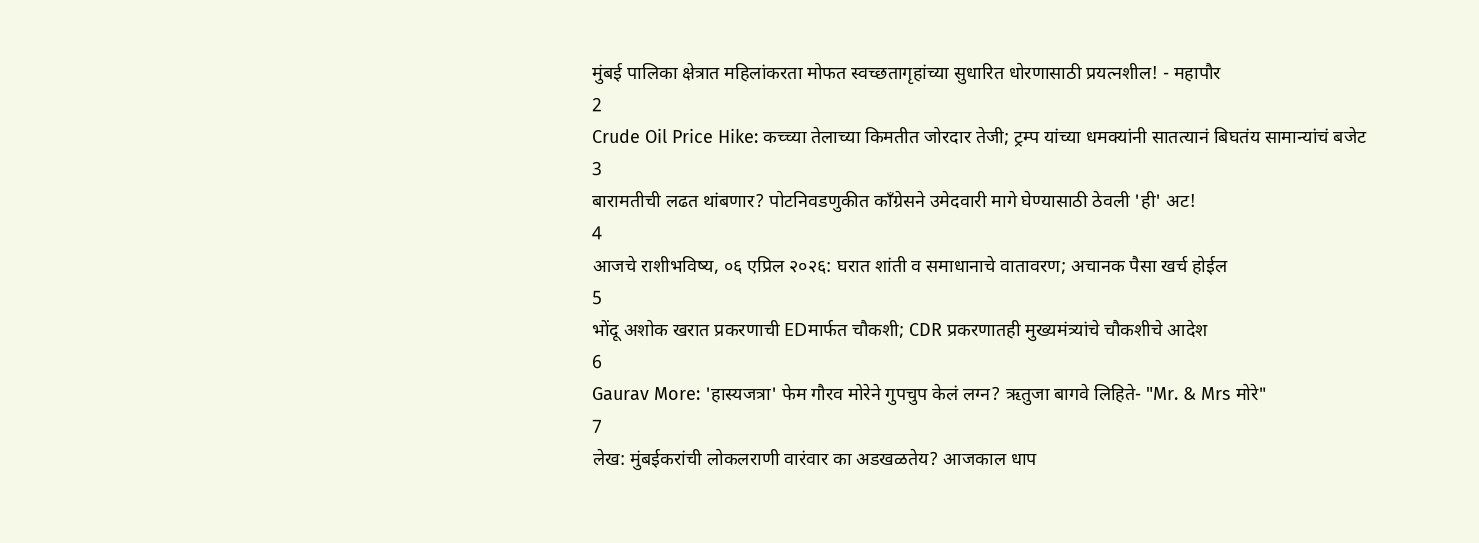मुंबई पालिका क्षेत्रात महिलांकरता मोफत स्वच्छतागृहांच्या सुधारित धोरणासाठी प्रयत्नशील! - महापौर
2
Crude Oil Price Hike: कच्च्या तेलाच्या किमतीत जोरदार तेजी; ट्रम्प यांच्या धमक्यांनी सातत्यानं बिघतंय सामान्यांचं बजेट
3
बारामतीची लढत थांबणार? पोटनिवडणुकीत काँग्रेसने उमेदवारी मागे घेण्यासाठी ठेवली 'ही' अट!
4
आजचे राशीभविष्य, ०६ एप्रिल २०२६: घरात शांती व समाधानाचे वातावरण; अचानक पैसा खर्च होईल
5
भोंदू अशोक खरात प्रकरणाची EDमार्फत चौकशी; CDR प्रकरणातही मुख्यमंत्र्यांचे चौकशीचे आदेश
6
Gaurav More: 'हास्यजत्रा' फेम गौरव मोरेने गुपचुप केलं लग्न? ऋतुजा बागवे लिहिते- "Mr. & Mrs मोरे"
7
लेख: मुंबईकरांची लोकलराणी वारंवार का अडखळतेय? आजकाल धाप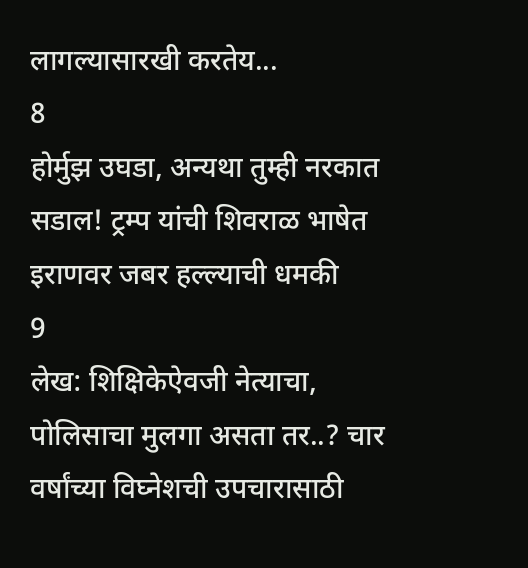लागल्यासारखी करतेय...
8
होर्मुझ उघडा, अन्यथा तुम्ही नरकात सडाल! ट्रम्प यांची शिवराळ भाषेत इराणवर जबर हल्ल्याची धमकी
9
लेख: शिक्षिकेऐवजी नेत्याचा, पोलिसाचा मुलगा असता तर..? चार वर्षांच्या विघ्नेशची उपचारासाठी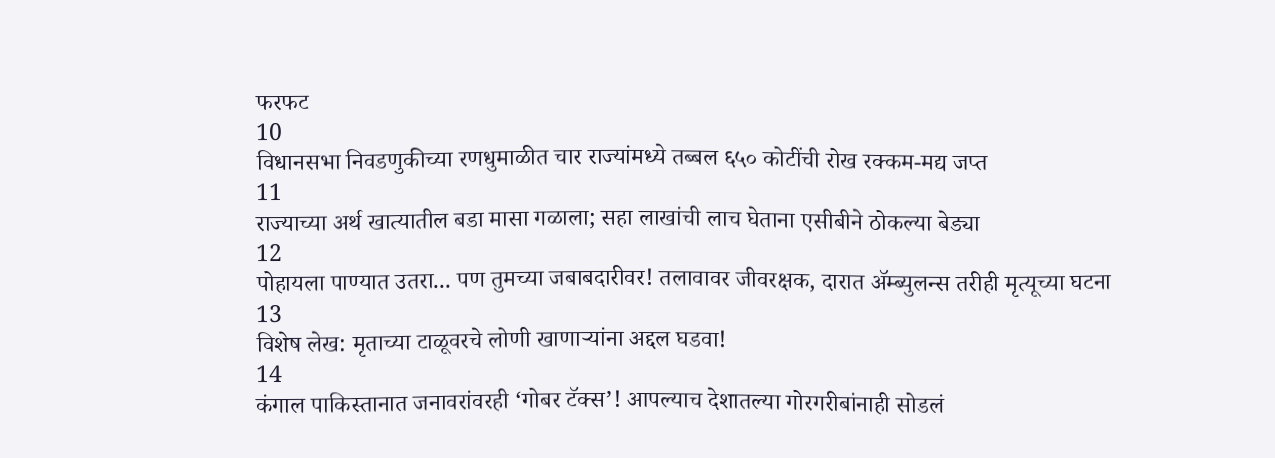फरफट
10
विधानसभा निवडणुकीच्या रणधुमाळीत चार राज्यांमध्ये तब्बल ६५० कोटींची रोख रक्कम-मद्य जप्त
11
राज्याच्या अर्थ खात्यातील बडा मासा गळाला; सहा लाखांची लाच घेताना एसीबीने ठोकल्या बेड्या
12
पोहायला पाण्यात उतरा... पण तुमच्या जबाबदारीवर! तलावावर जीवरक्षक, दारात ॲम्ब्युलन्स तरीही मृत्यूच्या घटना
13
विशेष लेख: मृताच्या टाळूवरचे लोणी खाणाऱ्यांना अद्दल घडवा!
14
कंगाल पाकिस्तानात जनावरांवरही ‘गोबर टॅक्स’! आपल्याच देशातल्या गोरगरीबांनाही सोडलं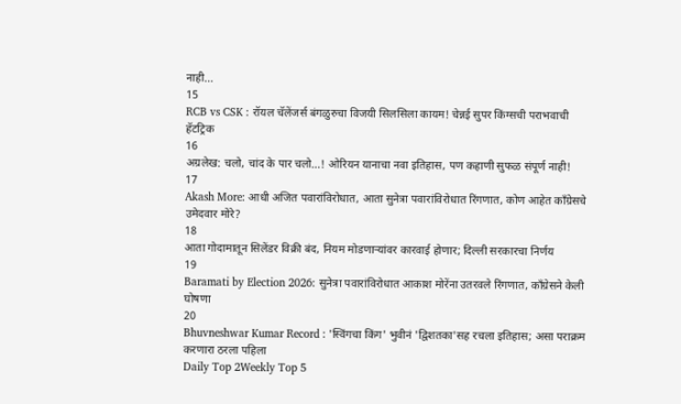नाही...
15
RCB vs CSK : रॉयल चॅलेंजर्स बंगळुरुचा विजयी सिलसिला कायम! चेन्नई सुपर किंग्सची पराभवाची हॅटट्रिक
16
अग्रलेख: चलो, चांद के पार चलो...! ओरियन यानाचा नवा इतिहास, पण कहाणी सुफळ संपूर्ण नाही!
17
Akash More: आधी अजित पवारांविरोधात, आता सुनेत्रा पवारांविरोधात रिंगणात, कोण आहेत काँग्रेसचे उमेदवार मोरे?
18
आता गोदामातून सिलेंडर विक्री बंद, नियम मोडणाऱ्यांवर कारवाई होणार; दिल्ली सरकारचा निर्णय
19
Baramati by Election 2026: सुनेत्रा पवारांविरोधात आकाश मोरेंना उतरवले रिंगणात, काँग्रेसने केली घोषणा
20
Bhuvneshwar Kumar Record : 'स्विंगचा किंग' भुवीनं 'द्विशतका'सह रचला इतिहास; असा पराक्रम करणारा ठरला पहिला
Daily Top 2Weekly Top 5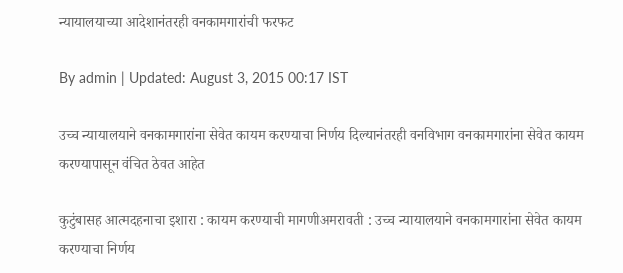न्यायालयाच्या आदेशानंतरही वनकामगारांची फरफट

By admin | Updated: August 3, 2015 00:17 IST

उच्च न्यायालयाने वनकामगारांना सेवेत कायम करण्याचा निर्णय दिल्यानंतरही वनविभाग वनकामगारांना सेवेत कायम करण्यापासून वंचित ठेवत आहेत

कुटुंबासह आत्मदहनाचा इशारा : कायम करण्याची मागणीअमरावती : उच्च न्यायालयाने वनकामगारांना सेवेत कायम करण्याचा निर्णय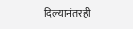दिल्यानंतरही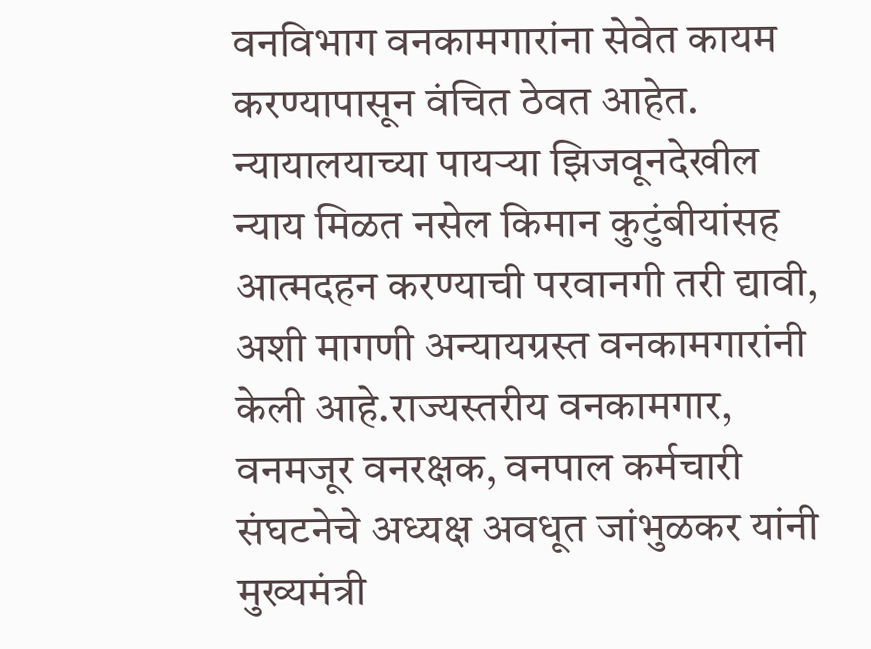वनविभाग वनकामगारांना सेवेत कायम करण्यापासून वंचित ठेवत आहेत. न्यायालयाच्या पायऱ्या झिजवूनदेखील न्याय मिळत नसेल किमान कुटुंबीयांसह आत्मदहन करण्याची परवानगी तरी द्यावी, अशी मागणी अन्यायग्रस्त वनकामगारांनी केली आहे.राज्यस्तरीय वनकामगार, वनमजूर वनरक्षक, वनपाल कर्मचारी संघटनेचे अध्यक्ष अवधूत जांभुळकर यांनी मुख्यमंत्री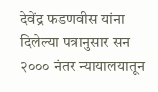देवेंद्र फडणवीस यांना दिलेल्या पत्रानुसार सन २००० नंतर न्यायालयातून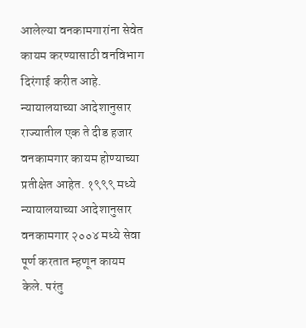आलेल्या वनकामगारांना सेवेत कायम करण्यासाठी वनविभाग दिरंगाई करीत आहे. न्यायालयाच्या आदेशानुसार राज्यातील एक ते दीड हजार वनकामगार कायम होण्याच्या प्रतीक्षेत आहेत. १९९९ मध्ये न्यायालयाच्या आदेशानुसार वनकामगार २००४ मध्ये सेवा पूर्ण करतात म्हणून कायम केले. परंतु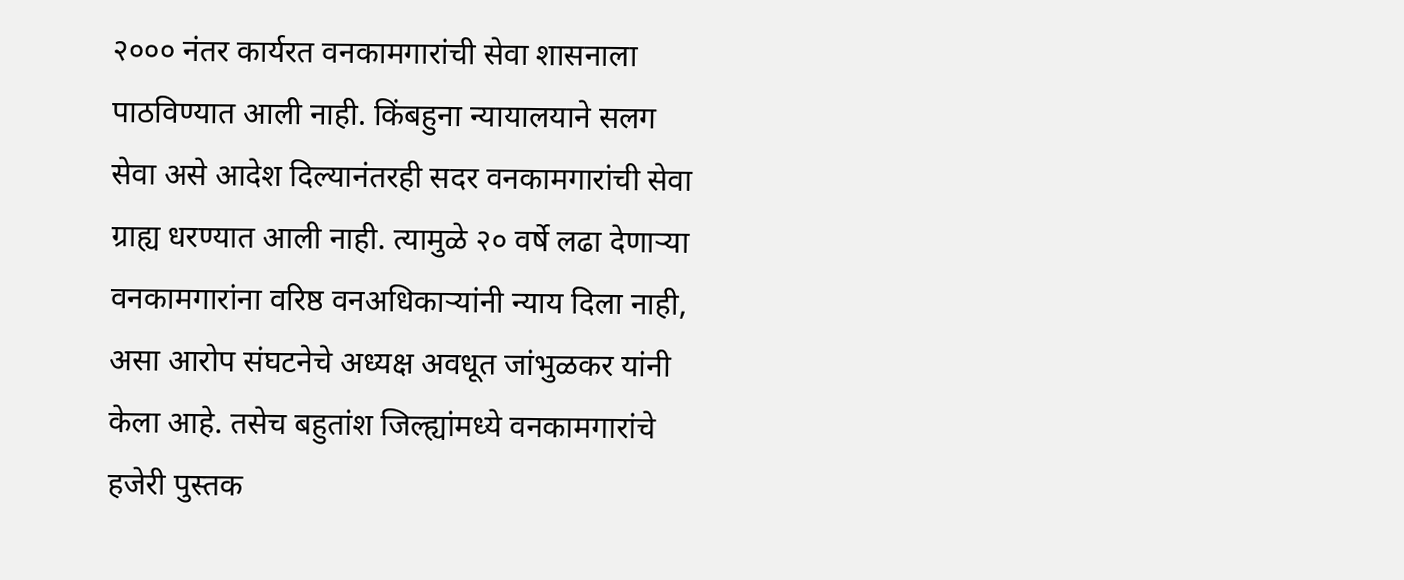२००० नंतर कार्यरत वनकामगारांची सेवा शासनाला पाठविण्यात आली नाही. किंबहुना न्यायालयाने सलग सेवा असे आदेश दिल्यानंतरही सदर वनकामगारांची सेवा ग्राह्य धरण्यात आली नाही. त्यामुळे २० वर्षे लढा देणाऱ्या वनकामगारांना वरिष्ठ वनअधिकाऱ्यांनी न्याय दिला नाही, असा आरोप संघटनेचे अध्यक्ष अवधूत जांभुळकर यांनी केला आहे. तसेच बहुतांश जिल्ह्यांमध्ये वनकामगारांचे हजेरी पुस्तक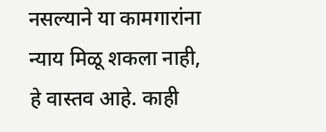नसल्याने या कामगारांना न्याय मिळू शकला नाही, हे वास्तव आहे. काही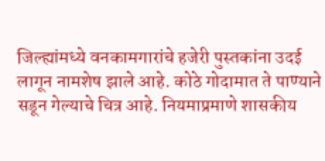जिल्ह्यांमध्ये वनकामगारांचे हजेरी पुस्तकांना उदई लागून नामशेष झाले आहे. कोठे गोदामात ते पाण्याने सडून गेल्याचे चित्र आहे. नियमाप्रमाणे शासकीय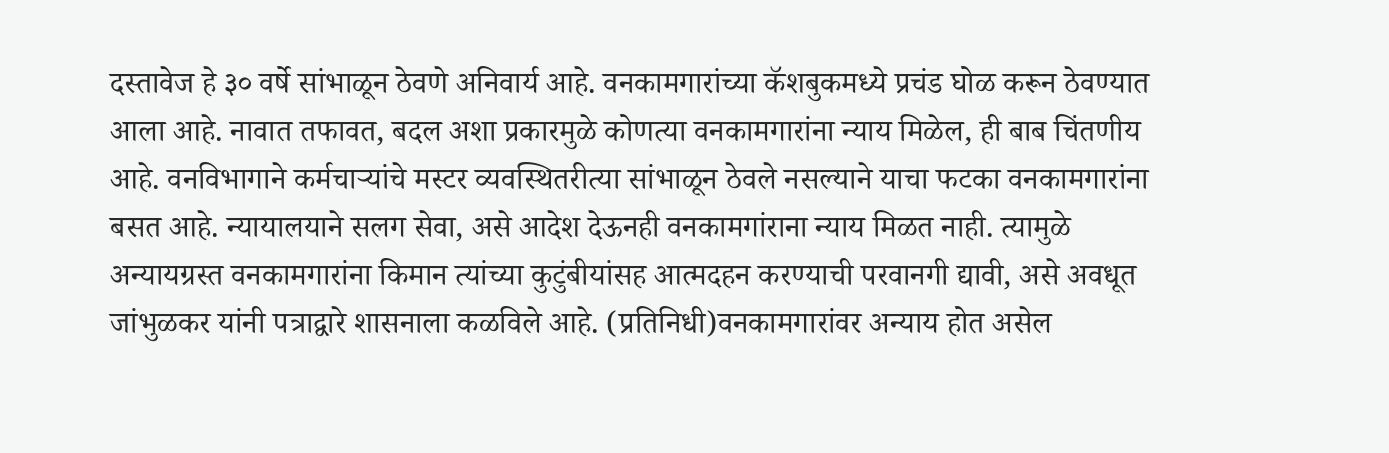दस्तावेज हे ३० वर्षे सांभाळून ठेवणे अनिवार्य आहे. वनकामगारांच्या कॅशबुकमध्ये प्रचंड घोळ करून ठेवण्यात आला आहे. नावात तफावत, बदल अशा प्रकारमुळे कोणत्या वनकामगारांना न्याय मिळेल, ही बाब चिंतणीय आहे. वनविभागाने कर्मचाऱ्यांचे मस्टर व्यवस्थितरीत्या सांभाळून ठेवले नसल्याने याचा फटका वनकामगारांना बसत आहे. न्यायालयाने सलग सेवा, असे आदेश देऊनही वनकामगांराना न्याय मिळत नाही. त्यामुळे अन्यायग्रस्त वनकामगारांना किमान त्यांच्या कुटुंबीयांसह आत्मदहन करण्याची परवानगी द्यावी, असे अवधूत जांभुळकर यांनी पत्राद्वारे शासनाला कळविले आहे. (प्रतिनिधी)वनकामगारांवर अन्याय होत असेल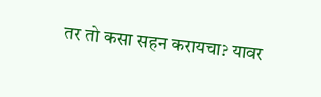तर तो कसा सहन करायचा? यावर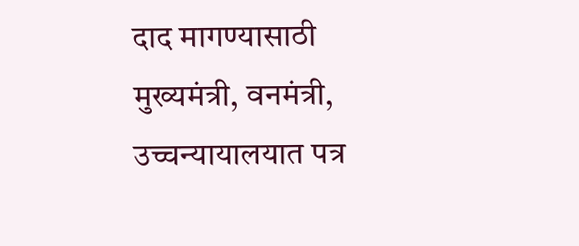दाद मागण्यासाठी मुख्यमंत्री, वनमंत्री, उच्चन्यायालयात पत्र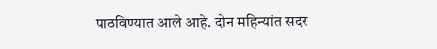पाठविण्यात आले आहे. दोन महिन्यांत सदर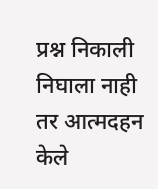प्रश्न निकाली निघाला नाही तर आत्मदहन केले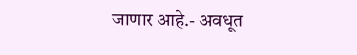जाणार आहे.- अवधूत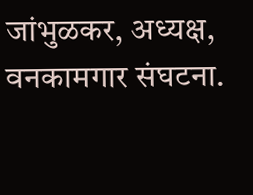जांभुळकर, अध्यक्ष, वनकामगार संघटना.